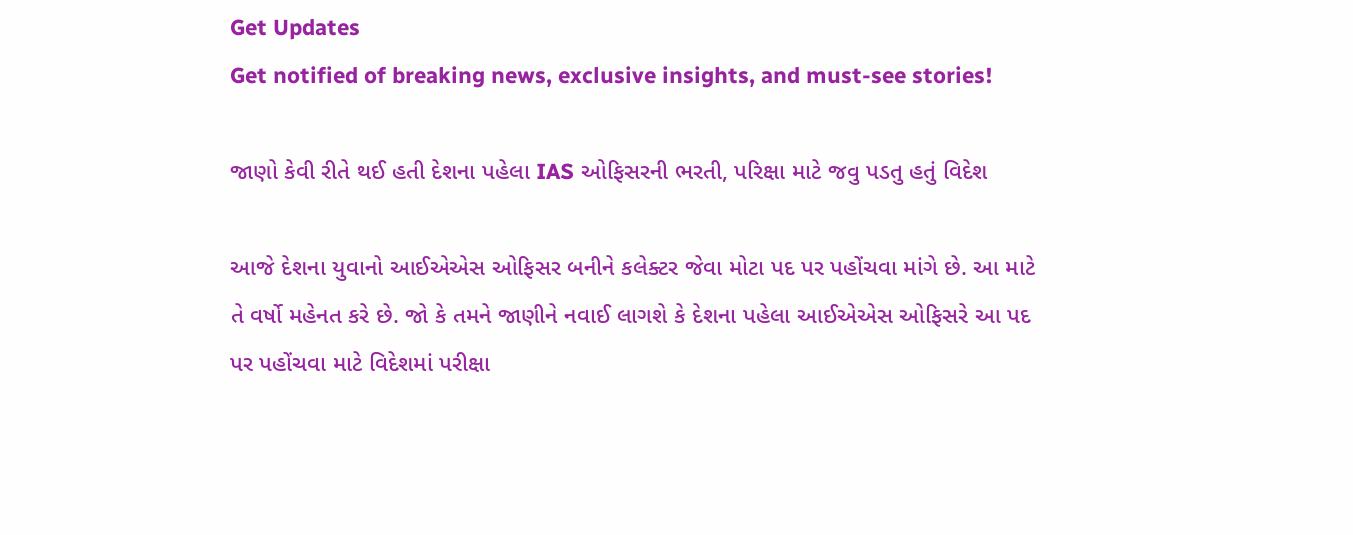Get Updates
Get notified of breaking news, exclusive insights, and must-see stories!

જાણો કેવી રીતે થઈ હતી દેશના પહેલા IAS ઓફિસરની ભરતી, પરિક્ષા માટે જવુ પડતુ હતું વિદેશ

આજે દેશના યુવાનો આઈએએસ ઓફિસર બનીને કલેક્ટર જેવા મોટા પદ પર પહોંચવા માંગે છે. આ માટે તે વર્ષો મહેનત કરે છે. જો કે તમને જાણીને નવાઈ લાગશે કે દેશના પહેલા આઈએએસ ઓફિસરે આ પદ પર પહોંચવા માટે વિદેશમાં પરીક્ષા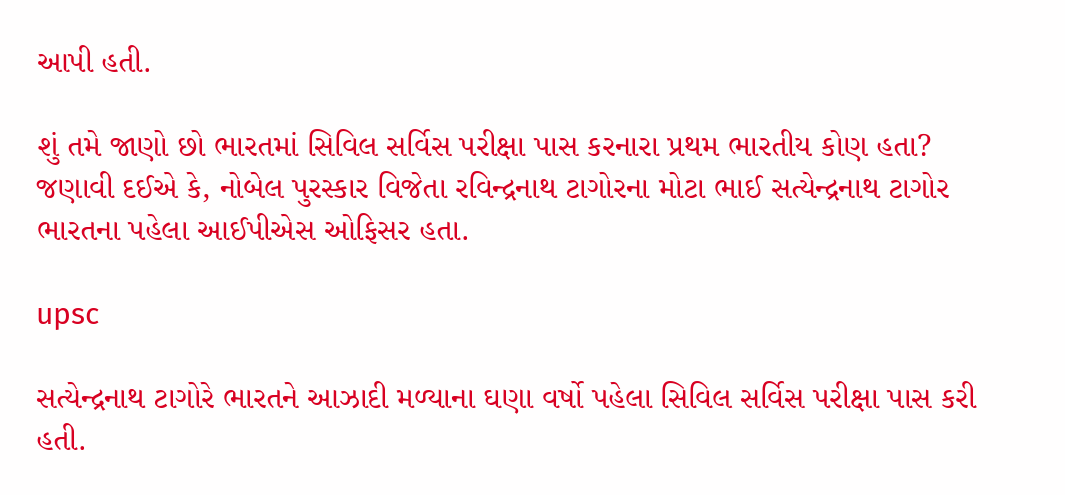આપી હતી.

શું તમે જાણો છો ભારતમાં સિવિલ સર્વિસ પરીક્ષા પાસ કરનારા પ્રથમ ભારતીય કોણ હતા? જણાવી દઈએ કે, નોબેલ પુરસ્કાર વિજેતા રવિન્દ્રનાથ ટાગોરના મોટા ભાઈ સત્યેન્દ્રનાથ ટાગોર ભારતના પહેલા આઈપીએસ ઓફિસર હતા.

upsc

સત્યેન્દ્રનાથ ટાગોરે ભારતને આઝાદી મળ્યાના ઘણા વર્ષો પહેલા સિવિલ સર્વિસ પરીક્ષા પાસ કરી હતી.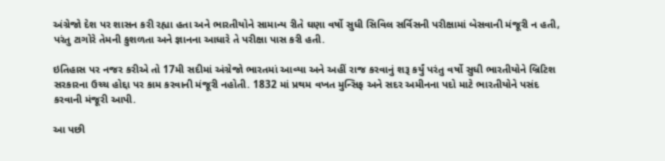અંગ્રેજો દેશ પર શાસન કરી રહ્યા હતા અને ભારતીયોને સામાન્ય રીતે ઘણા વર્ષો સુધી સિવિલ સર્વિસની પરીક્ષામાં બેસવાની મંજૂરી ન હતી, પરંતુ ટાગોરે તેમની કુશળતા અને જ્ઞાનના આધારે તે પરીક્ષા પાસ કરી હતી.

ઇતિહાસ પર નજર કરીએ તો 17મી સદીમાં અંગ્રેજો ભારતમાં આવ્યા અને અહીં રાજ કરવાનું શરૂ કર્યું પરંતુ વર્ષો સુધી ભારતીયોને બ્રિટિશ સરકારના ઉચ્ચ હોદ્દા પર કામ કરવાની મંજૂરી નહોતી. 1832 માં પ્રથમ વખત મુન્સિફ અને સદર અમીનના પદો માટે ભારતીયોને પસંદ કરવાની મંજૂરી આપી.

આ પછી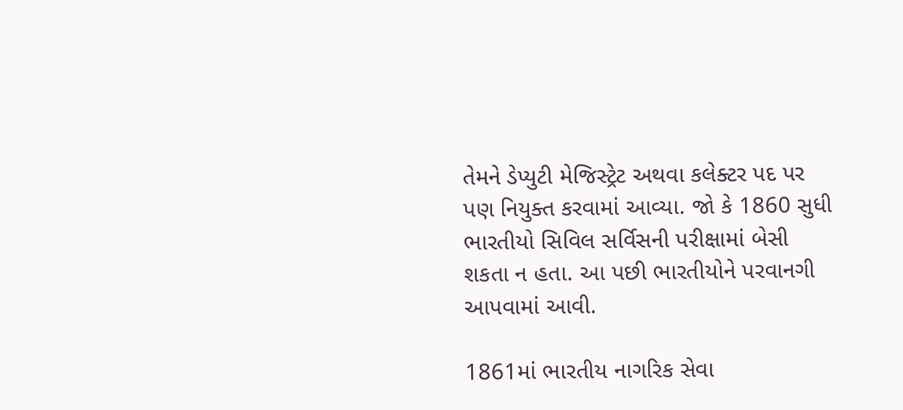તેમને ડેપ્યુટી મેજિસ્ટ્રેટ અથવા કલેક્ટર પદ પર પણ નિયુક્ત કરવામાં આવ્યા. જો કે 1860 સુધી ભારતીયો સિવિલ સર્વિસની પરીક્ષામાં બેસી શકતા ન હતા. આ પછી ભારતીયોને પરવાનગી આપવામાં આવી.

1861માં ભારતીય નાગરિક સેવા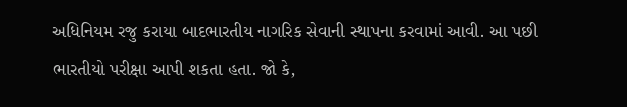અધિનિયમ રજુ કરાયા બાદભારતીય નાગરિક સેવાની સ્થાપના કરવામાં આવી. આ પછી ભારતીયો પરીક્ષા આપી શકતા હતા. જો કે,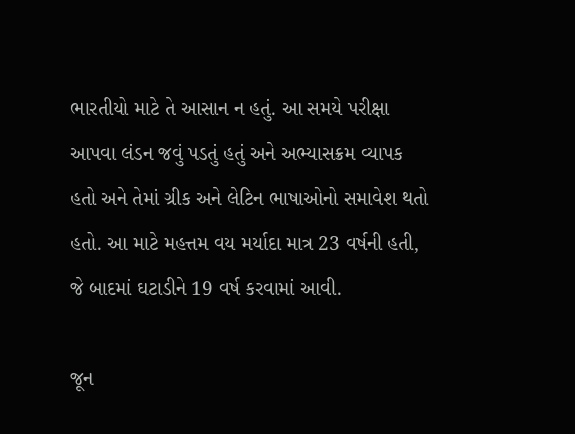ભારતીયો માટે તે આસાન ન હતું. આ સમયે પરીક્ષા આપવા લંડન જવું પડતું હતું અને અભ્યાસક્રમ વ્યાપક હતો અને તેમાં ગ્રીક અને લેટિન ભાષાઓનો સમાવેશ થતો હતો. આ માટે મહત્તમ વય મર્યાદા માત્ર 23 વર્ષની હતી, જે બાદમાં ઘટાડીને 19 વર્ષ કરવામાં આવી.

જૂન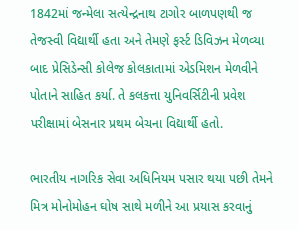1842માં જન્મેલા સત્યેન્દ્રનાથ ટાગોર બાળપણથી જ તેજસ્વી વિદ્યાર્થી હતા અને તેમણે ફર્સ્ટ ડિવિઝન મેળવ્યા બાદ પ્રેસિડેન્સી કોલેજ કોલકાતામાં એડમિશન મેળવીને પોતાને સાહિત કર્યા. તે કલકત્તા યુનિવર્સિટીની પ્રવેશ પરીક્ષામાં બેસનાર પ્રથમ બેચના વિદ્યાર્થી હતો.

ભારતીય નાગરિક સેવા અધિનિયમ પસાર થયા પછી તેમને મિત્ર મોનોમોહન ઘોષ સાથે મળીને આ પ્રયાસ કરવાનું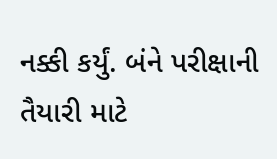નક્કી કર્યું. બંને પરીક્ષાની તૈયારી માટે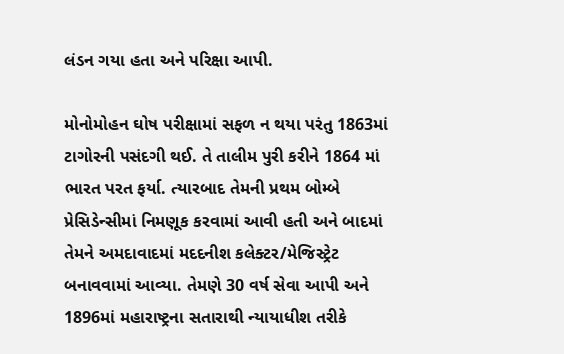લંડન ગયા હતા અને પરિક્ષા આપી.

મોનોમોહન ઘોષ પરીક્ષામાં સફળ ન થયા પરંતુ 1863માં ટાગોરની પસંદગી થઈ. તે તાલીમ પુરી કરીને 1864 માં ભારત પરત ફર્યા. ત્યારબાદ તેમની પ્રથમ બોમ્બે પ્રેસિડેન્સીમાં નિમણૂક કરવામાં આવી હતી અને બાદમાં તેમને અમદાવાદમાં મદદનીશ કલેક્ટર/મેજિસ્ટ્રેટ બનાવવામાં આવ્યા. તેમણે 30 વર્ષ સેવા આપી અને 1896માં મહારાષ્ટ્રના સતારાથી ન્યાયાધીશ તરીકે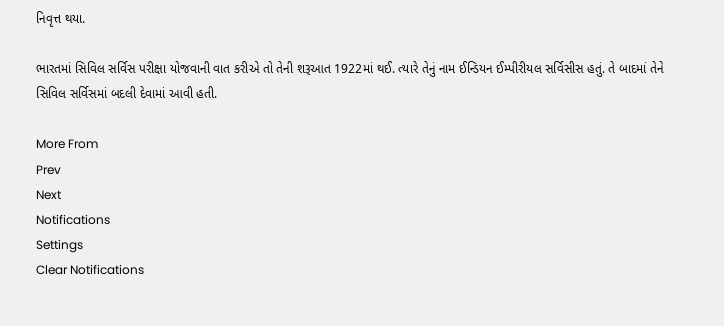નિવૃત્ત થયા.

ભારતમાં સિવિલ સર્વિસ પરીક્ષા યોજવાની વાત કરીએ તો તેની શરૂઆત 1922માં થઈ. ત્યારે તેનું નામ ઈન્ડિયન ઈમ્પીરીયલ સર્વિસીસ હતું. તે બાદમાં તેને સિવિલ સર્વિસમાં બદલી દેવામાં આવી હતી.

More From
Prev
Next
Notifications
Settings
Clear Notifications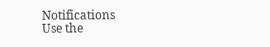Notifications
Use the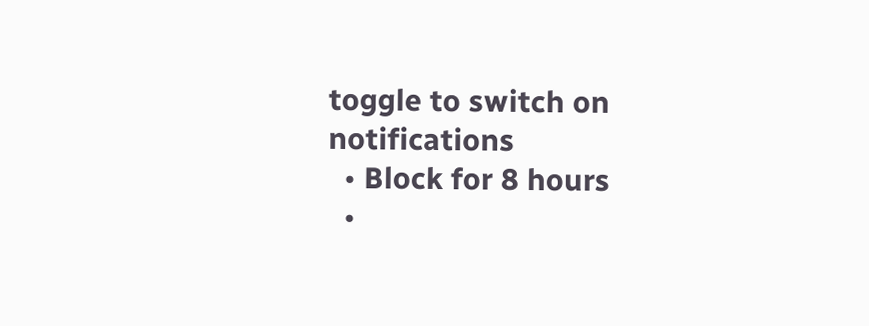toggle to switch on notifications
  • Block for 8 hours
  •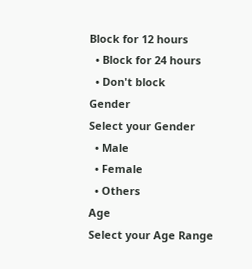Block for 12 hours
  • Block for 24 hours
  • Don't block
Gender
Select your Gender
  • Male
  • Female
  • Others
Age
Select your Age Range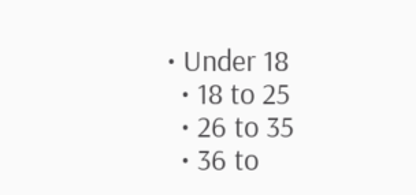• Under 18
  • 18 to 25
  • 26 to 35
  • 36 to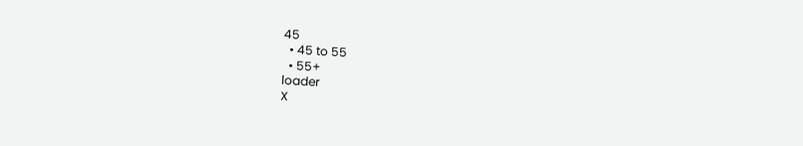45
  • 45 to 55
  • 55+
loader
X